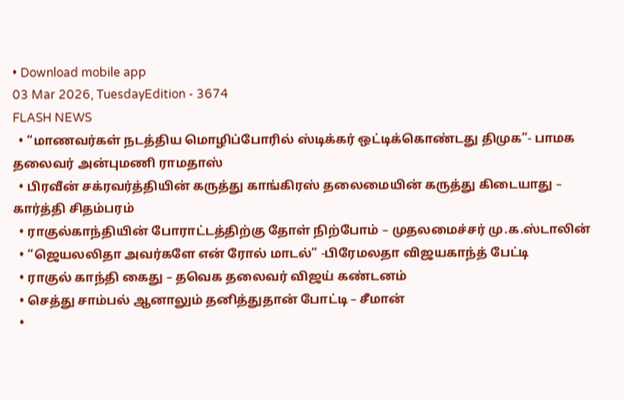• Download mobile app
03 Mar 2026, TuesdayEdition - 3674
FLASH NEWS
  • “மாணவர்கள் நடத்திய மொழிப்போரில் ஸ்டிக்கர் ஒட்டிக்கொண்டது திமுக”- பாமக தலைவர் அன்புமணி ராமதாஸ்
  • பிரவீன் சக்ரவர்த்தியின் கருத்து காங்கிரஸ் தலைமையின் கருத்து கிடையாது – கார்த்தி சிதம்பரம்
  • ராகுல்காந்தியின் போராட்டத்திற்கு தோள் நிற்போம் – முதலமைச்சர் மு.க.ஸ்டாலின்
  • “ஜெயலலிதா அவர்களே என் ரோல் மாடல்” -பிரேமலதா விஜயகாந்த் பேட்டி
  • ராகுல் காந்தி கைது – தவெக தலைவர் விஜய் கண்டனம்
  • செத்து சாம்பல் ஆனாலும் தனித்துதான் போட்டி – சீமான்
  •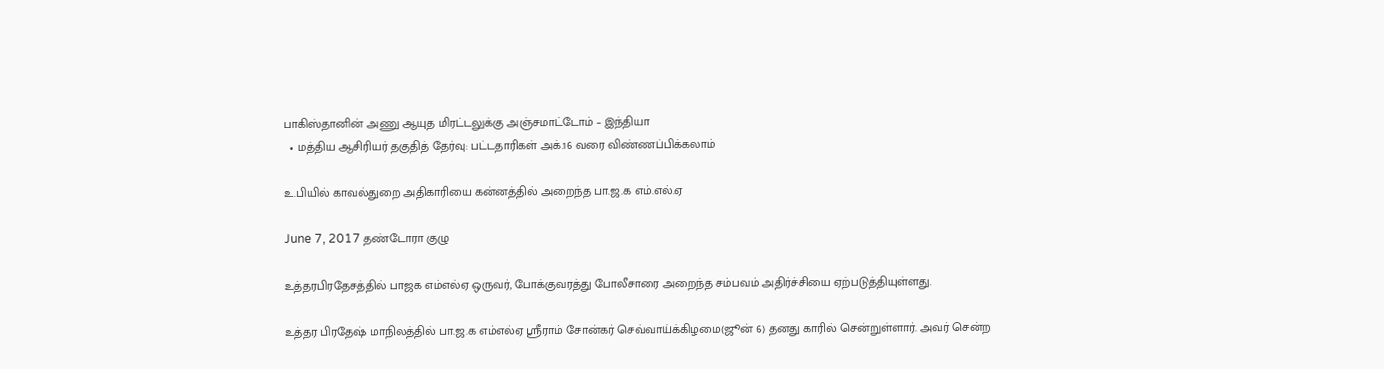பாகிஸ்தானின் அணு ஆயுத மிரட்டலுக்கு அஞ்சமாட்டோம் – இந்தியா
  • மத்திய ஆசிரியர் தகுதித் தேர்வு: பட்டதாரிகள் அக்.16 வரை விண்ணப்பிக்கலாம்

உ.பியில் காவல்துறை அதிகாரியை கன்னத்தில் அறைந்த பா.ஜ.க எம்.எல்.ஏ

June 7, 2017 தண்டோரா குழு

உத்தரபிரதேசத்தில் பாஜக எம்எல்ஏ ஒருவர், போக்குவரத்து போலீசாரை அறைந்த சம்பவம் அதிர்ச்சியை ஏற்படுத்தியுள்ளது.

உத்தர பிரதேஷ் மாநிலத்தில் பா.ஜ.க எம்எல்ஏ ஸ்ரீராம் சோன்கர் செவ்வாய்க்கிழமை(ஜூன் 6) தனது காரில் சென்றுள்ளார். அவர் சென்ற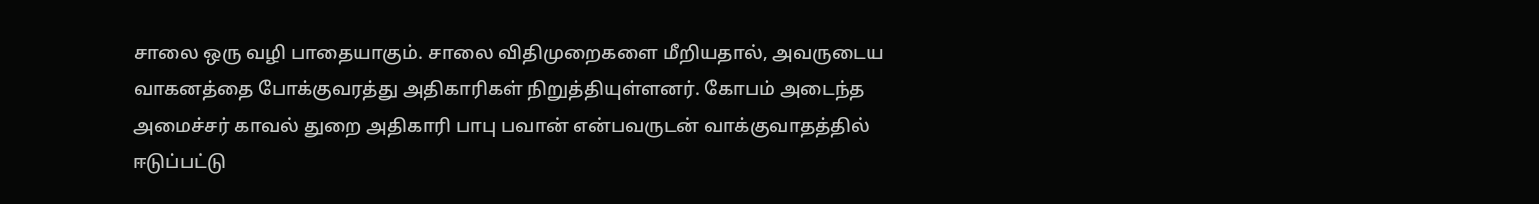சாலை ஒரு வழி பாதையாகும். சாலை விதிமுறைகளை மீறியதால், அவருடைய வாகனத்தை போக்குவரத்து அதிகாரிகள் நிறுத்தியுள்ளனர். கோபம் அடைந்த அமைச்சர் காவல் துறை அதிகாரி பாபு பவான் என்பவருடன் வாக்குவாதத்தில் ஈடுப்பட்டு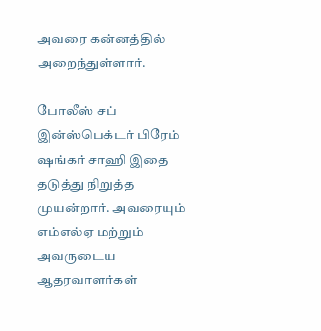அவரை கன்னத்தில் அறைந்துள்ளார்.

போலீஸ் சப் இன்ஸ்பெக்டர் பிரேம் ஷங்கர் சாஹி இதை தடுத்து நிறுத்த முயன்றார். அவரையும் எம்எல்ஏ மற்றும் அவருடைய ஆதரவாளர்கள்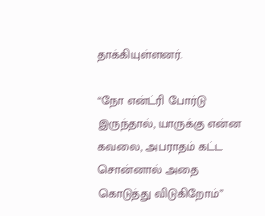தாக்கியுள்ளனர்.

“நோ என்ட்ரி போர்டு இருந்தால், யாருக்கு என்ன கவலை, அபராதம் கட்ட சொன்னால் அதை கொடுத்து விடுகிறோம்”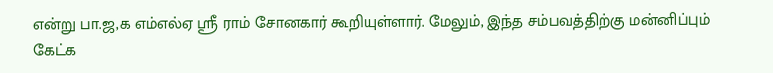என்று பா.ஜ,க எம்எல்ஏ ஸ்ரீ ராம் சோனகார் கூறியுள்ளார். மேலும், இந்த சம்பவத்திற்கு மன்னிப்பும் கேட்க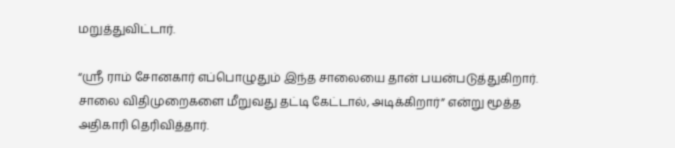மறுத்துவிட்டார்.

“ஸ்ரீ ராம் சோனகார் எப்பொழுதும் இந்த சாலையை தான் பயன்படுத்துகிறார். சாலை விதிமுறைகளை மீறுவது தட்டி கேட்டால், அடிக்கிறார்” என்று மூத்த அதிகாரி தெரிவித்தார்.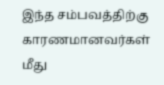இந்த சம்பவத்திற்கு காரணமானவர்கள் மீது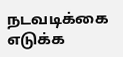நடவடிக்கை எடுக்க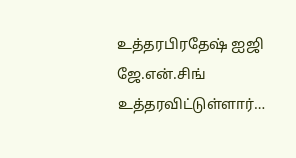உத்தரபிரதேஷ் ஐஜி ஜே.என்.சிங் உத்தரவிட்டுள்ளார்…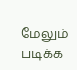மேலும் படிக்க